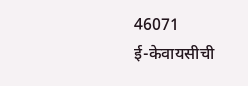46071
ई-केवायसीची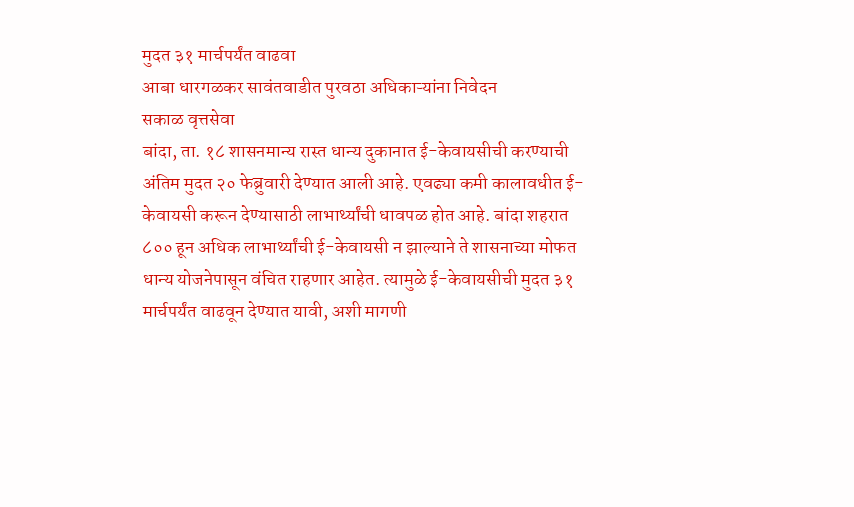मुदत ३१ मार्चपर्यंत वाढवा
आबा धारगळकर सावंतवाडीत पुरवठा अधिकाऱ्यांना निवेदन
सकाळ वृत्तसेवा
बांदा, ता. १८ शासनमान्य रास्त धान्य दुकानात ई-केवायसीची करण्याची अंतिम मुदत २० फेब्रुवारी देण्यात आली आहे. एवढ्या कमी कालावधीत ई-केवायसी करून देण्यासाठी लाभार्थ्यांची धावपळ होत आहे. बांदा शहरात ८०० हून अधिक लाभार्थ्यांची ई-केवायसी न झाल्याने ते शासनाच्या मोफत धान्य योजनेपासून वंचित राहणार आहेत. त्यामुळे ई-केवायसीची मुदत ३१ मार्चपर्यंत वाढवून देण्यात यावी, अशी मागणी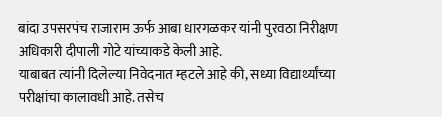बांदा उपसरपंच राजाराम ऊर्फ आबा धारगळकर यांनी पुरवठा निरीक्षण अधिकारी दीपाली गोटे यांच्याकडे केली आहे.
याबाबत त्यांनी दिलेल्या निवेदनात म्हटले आहे की, सध्या विद्यार्थ्यांच्या परीक्षांचा कालावधी आहे. तसेच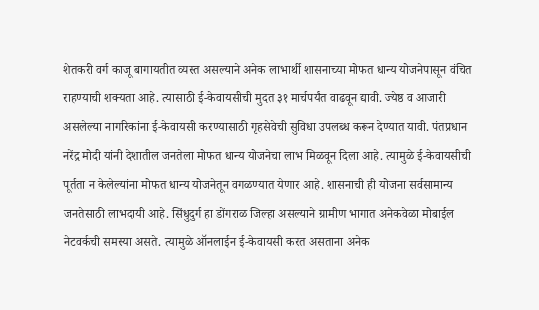शेतकरी वर्ग काजू बागायतीत व्यस्त असल्याने अनेक लाभार्थी शासनाच्या मोफत धान्य योजनेपासून वंचित राहण्याची शक्यता आहे. त्यासाठी ई-केवायसीची मुदत ३१ मार्चपर्यंत वाढवून द्यावी. ज्येष्ठ व आजारी असलेल्या नागरिकांना ई-केवायसी करण्यासाठी गृहसेवेची सुविधा उपलब्ध करून देण्यात यावी. पंतप्रधान नरेंद्र मोदी यांनी देशातील जनतेला मोफत धान्य योजनेचा लाभ मिळवून दिला आहे. त्यामुळे ई-केवायसीची पूर्तता न केलेल्यांना मोफत धान्य योजनेतून वगळण्यात येणार आहे. शासनाची ही योजना सर्वसामान्य जनतेसाठी लाभदायी आहे. सिंधुदुर्ग हा डोंगराळ जिल्हा असल्याने ग्रामीण भागात अनेकवेळा मोबाईल नेटवर्कची समस्या असते. त्यामुळे ऑनलाईन ई-केवायसी करत असताना अनेक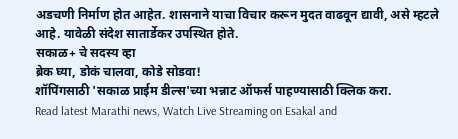अडचणी निर्माण होत आहेत. शासनाने याचा विचार करून मुदत वाढवून द्यावी, असे म्हटले आहे. यावेळी संदेश सातार्डेकर उपस्थित होते.
सकाळ+ चे सदस्य व्हा
ब्रेक घ्या, डोकं चालवा, कोडे सोडवा!
शॉपिंगसाठी 'सकाळ प्राईम डील्स'च्या भन्नाट ऑफर्स पाहण्यासाठी क्लिक करा.
Read latest Marathi news, Watch Live Streaming on Esakal and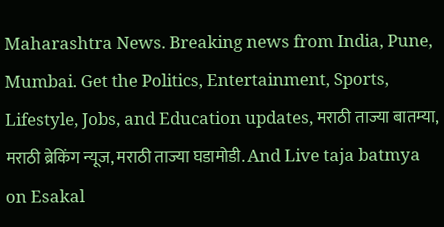Maharashtra News. Breaking news from India, Pune, Mumbai. Get the Politics, Entertainment, Sports, Lifestyle, Jobs, and Education updates, मराठी ताज्या बातम्या, मराठी ब्रेकिंग न्यूज, मराठी ताज्या घडामोडी. And Live taja batmya on Esakal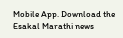Mobile App. Download the Esakal Marathi news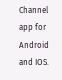Channel app for Android and IOS.